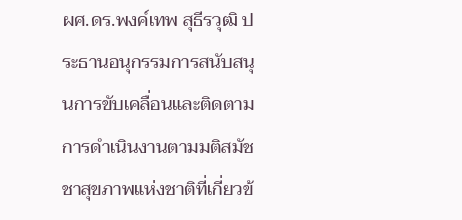ผศ.ดร.พงค์เทพ สุธีรวุฒิ ประธานอนุกรรมการสนับสนุนการขับเคลื่อนและติดตามการดำเนินงานตามมติสมัชชาสุขภาพแห่งชาติที่เกี่ยวข้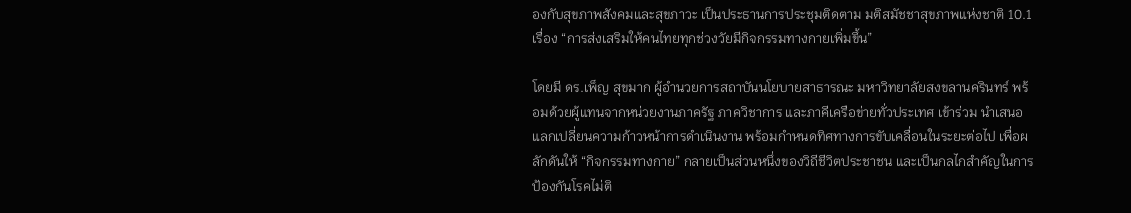องกับสุขภาพสังคมและสุขภาวะ เป็นประธานการประชุมติดตาม มติสมัชชาสุขภาพแห่งชาติ 10.1 เรื่อง “การส่งเสริมให้คนไทยทุกช่วงวัยมีกิจกรรมทางกายเพิ่มขึ้น”

โดยมี ดร.เพ็ญ สุขมาก ผู้อำนวยการสถาบันนโยบายสาธารณะ มหาวิทยาลัยสงขลานครินทร์ พร้อมด้วยผู้แทนจากหน่วยงานภาครัฐ ภาควิชาการ และภาคีเครือข่ายทั่วประเทศ เข้าร่วม นำเสนอ แลกเปลี่ยนความก้าวหน้าการดำเนินงาน พร้อมกำหนดทิศทางการขับเคลื่อนในระยะต่อไป เพื่อผลักดันให้ “กิจกรรมทางกาย” กลายเป็นส่วนหนึ่งของวิถีชีวิตประชาชน และเป็นกลไกสำคัญในการป้องกันโรคไม่ติ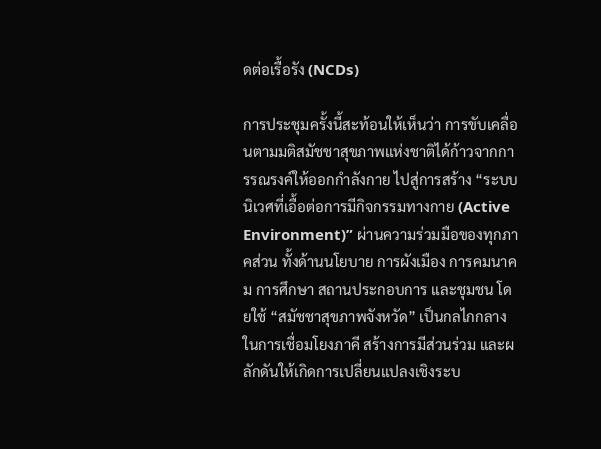ดต่อเรื้อรัง (NCDs)

การประชุมครั้งนี้สะท้อนให้เห็นว่า การขับเคลื่อนตามมติสมัชชาสุขภาพแห่งชาติได้ก้าวจากการรณรงค์ให้ออกกำลังกาย ไปสู่การสร้าง “ระบบนิเวศที่เอื้อต่อการมีกิจกรรมทางกาย (Active Environment)” ผ่านความร่วมมือของทุกภาคส่วน ทั้งด้านนโยบาย การผังเมือง การคมนาคม การศึกษา สถานประกอบการ และชุมชน โดยใช้ “สมัชชาสุขภาพจังหวัด” เป็นกลไกกลางในการเชื่อมโยงภาคี สร้างการมีส่วนร่วม และผลักดันให้เกิดการเปลี่ยนแปลงเชิงระบ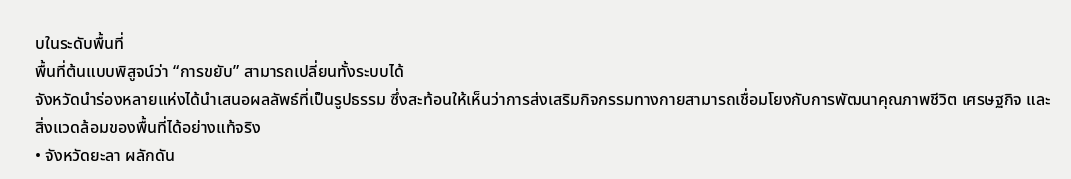บในระดับพื้นที่
พื้นที่ต้นแบบพิสูจน์ว่า “การขยับ” สามารถเปลี่ยนทั้งระบบได้
จังหวัดนำร่องหลายแห่งได้นำเสนอผลลัพธ์ที่เป็นรูปธรรม ซึ่งสะท้อนให้เห็นว่าการส่งเสริมกิจกรรมทางกายสามารถเชื่อมโยงกับการพัฒนาคุณภาพชีวิต เศรษฐกิจ และสิ่งแวดล้อมของพื้นที่ได้อย่างแท้จริง
• จังหวัดยะลา ผลักดัน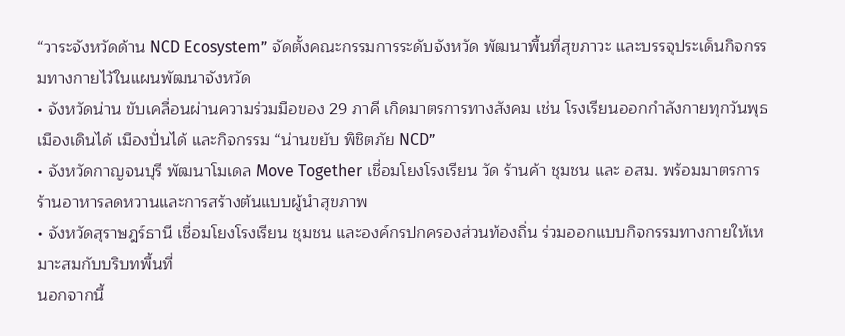“วาระจังหวัดด้าน NCD Ecosystem” จัดตั้งคณะกรรมการระดับจังหวัด พัฒนาพื้นที่สุขภาวะ และบรรจุประเด็นกิจกรรมทางกายไว้ในแผนพัฒนาจังหวัด
• จังหวัดน่าน ขับเคลื่อนผ่านความร่วมมือของ 29 ภาคี เกิดมาตรการทางสังคม เช่น โรงเรียนออกกำลังกายทุกวันพุธ เมืองเดินได้ เมืองปั่นได้ และกิจกรรม “น่านขยับ พิชิตภัย NCD”
• จังหวัดกาญจนบุรี พัฒนาโมเดล Move Together เชื่อมโยงโรงเรียน วัด ร้านค้า ชุมชน และ อสม. พร้อมมาตรการร้านอาหารลดหวานและการสร้างต้นแบบผู้นำสุขภาพ
• จังหวัดสุราษฎร์ธานี เชื่อมโยงโรงเรียน ชุมชน และองค์กรปกครองส่วนท้องถิ่น ร่วมออกแบบกิจกรรมทางกายให้เหมาะสมกับบริบทพื้นที่
นอกจากนี้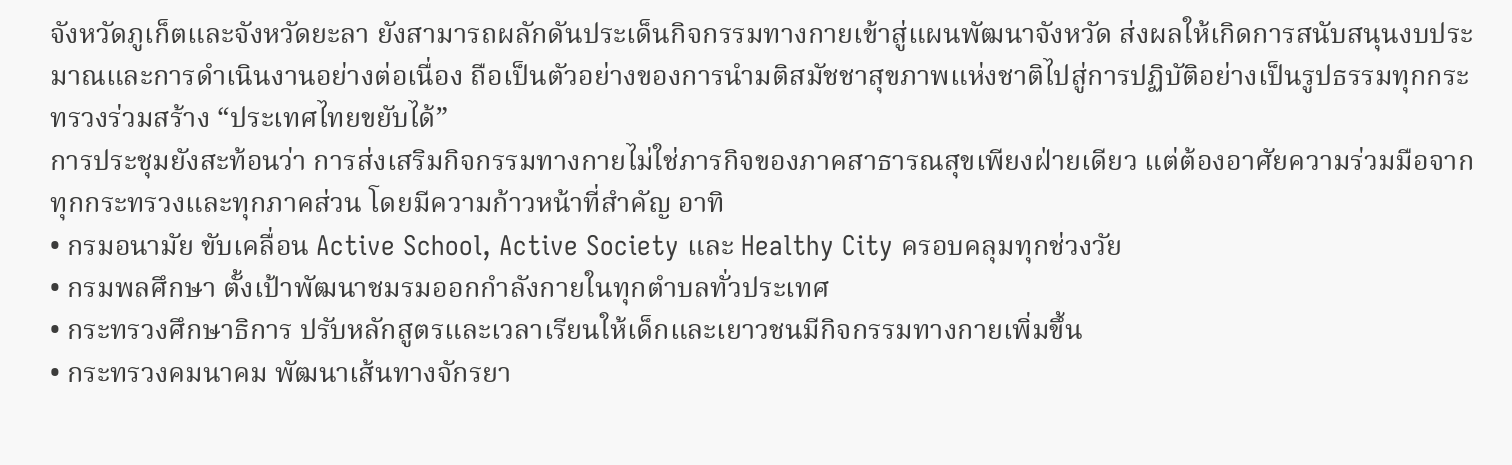จังหวัดภูเก็ตและจังหวัดยะลา ยังสามารถผลักดันประเด็นกิจกรรมทางกายเข้าสู่แผนพัฒนาจังหวัด ส่งผลให้เกิดการสนับสนุนงบประมาณและการดำเนินงานอย่างต่อเนื่อง ถือเป็นตัวอย่างของการนำมติสมัชชาสุขภาพแห่งชาติไปสู่การปฏิบัติอย่างเป็นรูปธรรมทุกกระทรวงร่วมสร้าง “ประเทศไทยขยับได้”
การประชุมยังสะท้อนว่า การส่งเสริมกิจกรรมทางกายไม่ใช่ภารกิจของภาคสาธารณสุขเพียงฝ่ายเดียว แต่ต้องอาศัยความร่วมมือจากทุกกระทรวงและทุกภาคส่วน โดยมีความก้าวหน้าที่สำคัญ อาทิ
• กรมอนามัย ขับเคลื่อน Active School, Active Society และ Healthy City ครอบคลุมทุกช่วงวัย
• กรมพลศึกษา ตั้งเป้าพัฒนาชมรมออกกำลังกายในทุกตำบลทั่วประเทศ
• กระทรวงศึกษาธิการ ปรับหลักสูตรและเวลาเรียนให้เด็กและเยาวชนมีกิจกรรมทางกายเพิ่มขึ้น
• กระทรวงคมนาคม พัฒนาเส้นทางจักรยา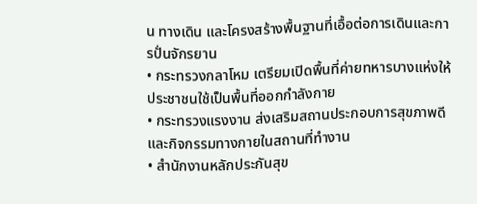น ทางเดิน และโครงสร้างพื้นฐานที่เอื้อต่อการเดินและการปั่นจักรยาน
• กระทรวงกลาโหม เตรียมเปิดพื้นที่ค่ายทหารบางแห่งให้ประชาชนใช้เป็นพื้นที่ออกกำลังกาย
• กระทรวงแรงงาน ส่งเสริมสถานประกอบการสุขภาพดีและกิจกรรมทางกายในสถานที่ทำงาน
• สำนักงานหลักประกันสุข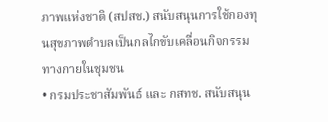ภาพแห่งชาติ (สปสช.) สนับสนุนการใช้กองทุนสุขภาพตำบลเป็นกลไกขับเคลื่อนกิจกรรมทางกายในชุมชน
• กรมประชาสัมพันธ์ และ กสทช. สนับสนุน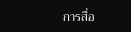การสื่อ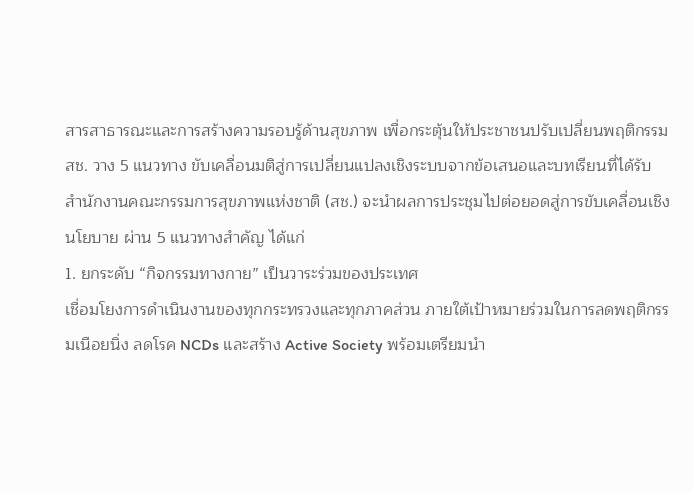สารสาธารณะและการสร้างความรอบรู้ด้านสุขภาพ เพื่อกระตุ้นให้ประชาชนปรับเปลี่ยนพฤติกรรม
สช. วาง 5 แนวทาง ขับเคลื่อนมติสู่การเปลี่ยนแปลงเชิงระบบจากข้อเสนอและบทเรียนที่ได้รับ สำนักงานคณะกรรมการสุขภาพแห่งชาติ (สช.) จะนำผลการประชุมไปต่อยอดสู่การขับเคลื่อนเชิงนโยบาย ผ่าน 5 แนวทางสำคัญ ได้แก่
1. ยกระดับ “กิจกรรมทางกาย” เป็นวาระร่วมของประเทศ
เชื่อมโยงการดำเนินงานของทุกกระทรวงและทุกภาคส่วน ภายใต้เป้าหมายร่วมในการลดพฤติกรรมเนือยนิ่ง ลดโรค NCDs และสร้าง Active Society พร้อมเตรียมนำ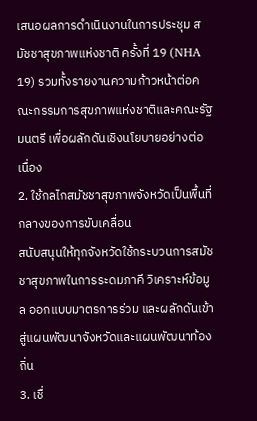เสนอผลการดำเนินงานในการประชุม สมัชชาสุขภาพแห่งชาติ ครั้งที่ 19 (NHA 19) รวมทั้งรายงานความก้าวหน้าต่อคณะกรรมการสุขภาพแห่งชาติและคณะรัฐมนตรี เพื่อผลักดันเชิงนโยบายอย่างต่อเนื่อง
2. ใช้กลไกสมัชชาสุขภาพจังหวัดเป็นพื้นที่กลางของการขับเคลื่อน
สนับสนุนให้ทุกจังหวัดใช้กระบวนการสมัชชาสุขภาพในการระดมภาคี วิเคราะห์ข้อมูล ออกแบบมาตรการร่วม และผลักดันเข้าสู่แผนพัฒนาจังหวัดและแผนพัฒนาท้องถิ่น
3. เชื่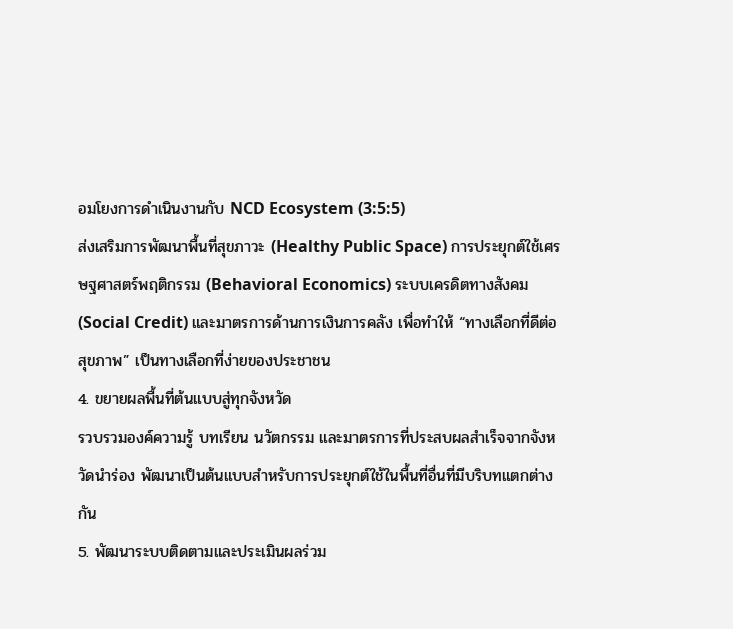อมโยงการดำเนินงานกับ NCD Ecosystem (3:5:5)
ส่งเสริมการพัฒนาพื้นที่สุขภาวะ (Healthy Public Space) การประยุกต์ใช้เศรษฐศาสตร์พฤติกรรม (Behavioral Economics) ระบบเครดิตทางสังคม (Social Credit) และมาตรการด้านการเงินการคลัง เพื่อทำให้ “ทางเลือกที่ดีต่อสุขภาพ” เป็นทางเลือกที่ง่ายของประชาชน
4. ขยายผลพื้นที่ต้นแบบสู่ทุกจังหวัด
รวบรวมองค์ความรู้ บทเรียน นวัตกรรม และมาตรการที่ประสบผลสำเร็จจากจังหวัดนำร่อง พัฒนาเป็นต้นแบบสำหรับการประยุกต์ใช้ในพื้นที่อื่นที่มีบริบทแตกต่างกัน
5. พัฒนาระบบติดตามและประเมินผลร่วม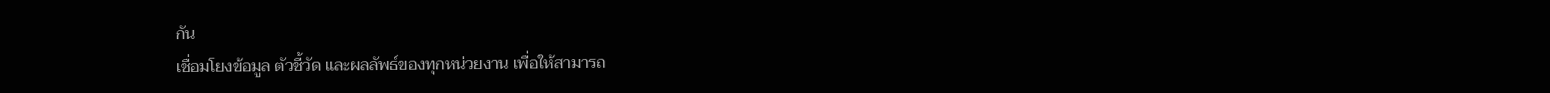กัน
เชื่อมโยงข้อมูล ตัวชี้วัด และผลลัพธ์ของทุกหน่วยงาน เพื่อให้สามารถ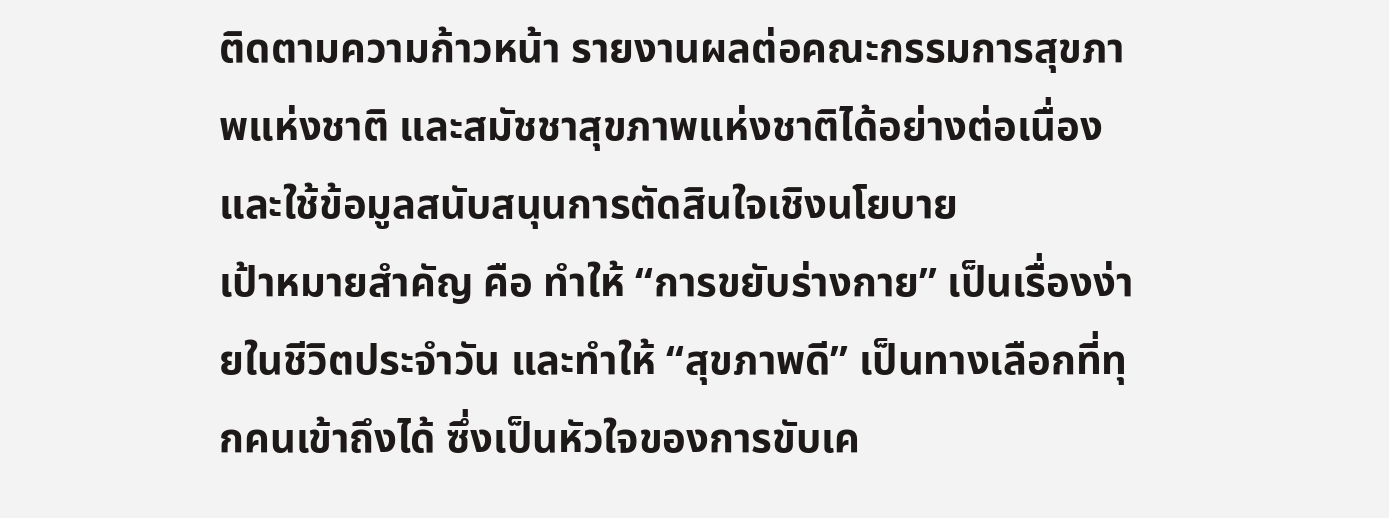ติดตามความก้าวหน้า รายงานผลต่อคณะกรรมการสุขภาพแห่งชาติ และสมัชชาสุขภาพแห่งชาติได้อย่างต่อเนื่อง และใช้ข้อมูลสนับสนุนการตัดสินใจเชิงนโยบาย
เป้าหมายสำคัญ คือ ทำให้ “การขยับร่างกาย” เป็นเรื่องง่ายในชีวิตประจำวัน และทำให้ “สุขภาพดี” เป็นทางเลือกที่ทุกคนเข้าถึงได้ ซึ่งเป็นหัวใจของการขับเค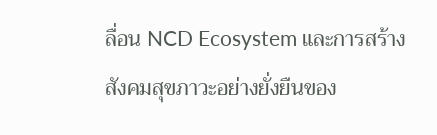ลื่อน NCD Ecosystem และการสร้างสังคมสุขภาวะอย่างยั่งยืนของ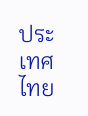ประเทศไทย